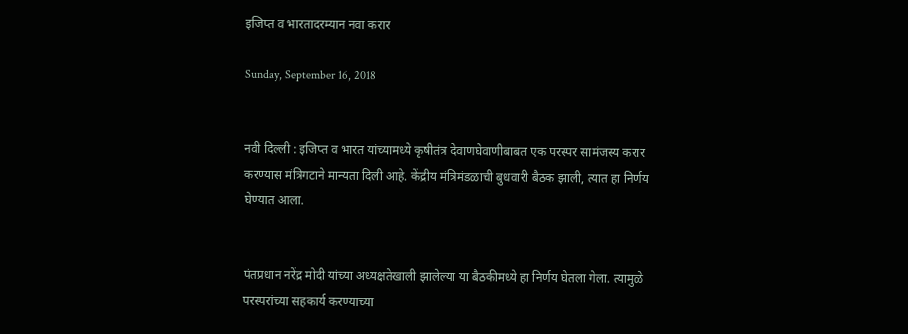इजिप्त व भारतादरम्यान नवा करार

Sunday, September 16, 2018


नवी दिल्ली : इजिप्त व भारत यांच्यामध्ये कृषीतंत्र देवाणघेवाणीबाबत एक परस्पर सामंजस्य करार करण्यास मंत्रिगटाने मान्यता दिली आहे. केंद्रीय मंत्रिमंडळाची बुधवारी बैठक झाली, त्यात हा निर्णय घेण्यात आला.


पंतप्रधान नरेंद्र मोदी यांच्या अध्यक्षतेखाली झालेल्या या बैठकीमध्ये हा निर्णय घेतला गेला. त्यामुळे परस्परांच्या सहकार्य करण्याच्या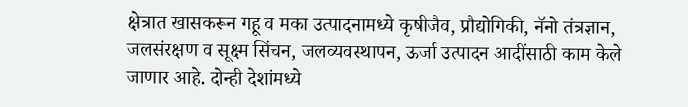क्षेत्रात खासकरून गहू व मका उत्पादनामध्ये कृषीजैव, प्रौद्योगिकी, नॅनो तंत्रज्ञान, जलसंरक्षण व सूक्ष्म सिंचन, जलव्यवस्थापन, ऊर्जा उत्पादन आदींसाठी काम केले जाणार आहे. दोन्ही देशांमध्ये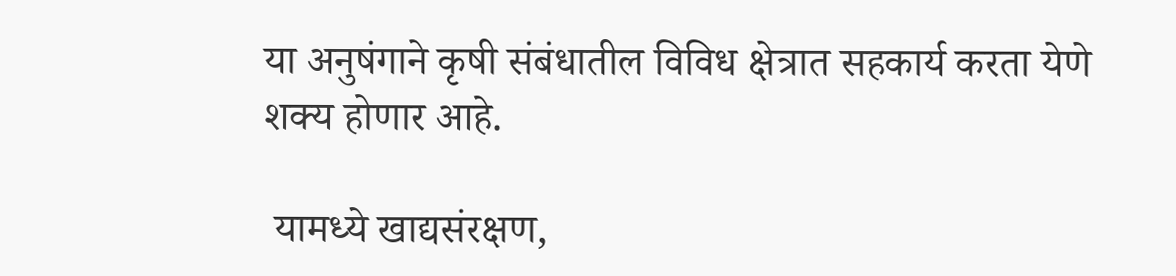या अनुषंगाने कृषी संबंधातील विविध क्षेत्रात सहकार्य करता येणे शक्य होणार आहे.

 यामध्ये खाद्यसंरक्षण,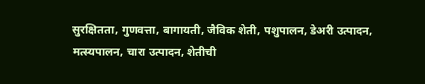सुरक्षितता, गुणवत्ता, बागायती, जैविक शेती, पशुपालन, डेअरी उत्पादन, मत्स्यपालन, चारा उत्पादन, शेतीची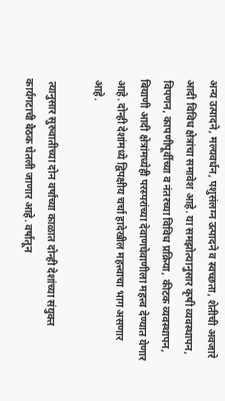अन्य उत्पादने, मल्यवर्धन, पशुसंलग्न उत्पादने व स्वच्छता, शेतीची अवजारे आदी विविध क्षेत्रांचा समावेश आहे. या समझोत्यानुसार कृषी व्यवस्थापन, विपणन, कापणीपूर्वीच्या व नंतरच्या विविध प्रक्रिया, कीटक व्यवस्थापन, बियाणी आदी क्षेत्रांमध्येही परस्परांच्या देवाणघेवाणीला महत्त्व देण्यात येणार आहे. दोन्ही देशांमध्ये द्विपक्षीय चर्चा हादेखील महत्त्वाचा भाग असणार आहे.

 त्यानुसार सुरुवातीच्या दोन वर्षांच्या काळात दोन्ही देशांच्या संयुक्त कार्यगटाची बैठक घेतली जाणार आहे. वर्षातून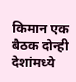किमान एक बैठक दोन्ही देशांमध्ये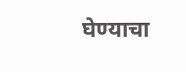घेण्याचा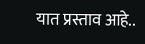यात प्रस्ताव आहे..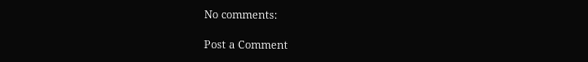No comments:

Post a Comment